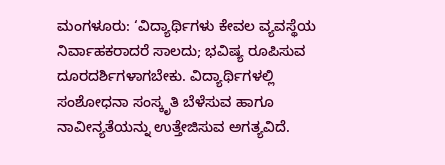ಮಂಗಳೂರು: ‘ವಿದ್ಯಾರ್ಥಿಗಳು ಕೇವಲ ವ್ಯವಸ್ಥೆಯ ನಿರ್ವಾಹಕರಾದರೆ ಸಾಲದು; ಭವಿಷ್ಯ ರೂಪಿಸುವ ದೂರದರ್ಶಿಗಳಾಗಬೇಕು. ವಿದ್ಯಾರ್ಥಿಗಳಲ್ಲಿ ಸಂಶೋಧನಾ ಸಂಸ್ಕೃತಿ ಬೆಳೆಸುವ ಹಾಗೂ ನಾವೀನ್ಯತೆಯನ್ನು ಉತ್ತೇಜಿಸುವ ಅಗತ್ಯವಿದೆ.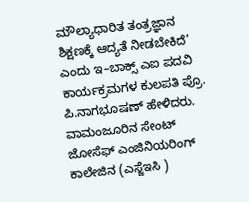ಮೌಲ್ಯಾಧಾರಿತ ತಂತ್ರಜ್ಞಾನ ಶಿಕ್ಷಣಕ್ಕೆ ಆದ್ಯತೆ ನೀಡಬೇಕಿದೆ’ ಎಂದು ಇ–ಬಾಕ್ಸ್ ಎಐ ಪದವಿ ಕಾರ್ಯಕ್ರಮಗಳ ಕುಲಪತಿ ಪ್ರೊ. ಪಿ.ನಾಗಭೂಷಣ್ ಹೇಳಿದರು.
ವಾಮಂಜೂರಿನ ಸೇಂಟ್ ಜೋಸೆಫ್ ಎಂಜಿನಿಯರಿಂಗ್ ಕಾಲೇಜಿನ (ಎಸ್ಜೆಇಸಿ )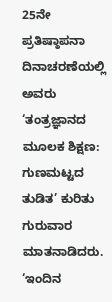25ನೇ ಪ್ರತಿಷ್ಠಾಪನಾ ದಿನಾಚರಣೆಯಲ್ಲಿ ಅವರು ‘ತಂತ್ರಜ್ಞಾನದ ಮೂಲಕ ಶಿಕ್ಷಣ: ಗುಣಮಟ್ಟದ ತುಡಿತ’ ಕುರಿತು ಗುರುವಾರ ಮಾತನಾಡಿದರು.
‘ಇಂದಿನ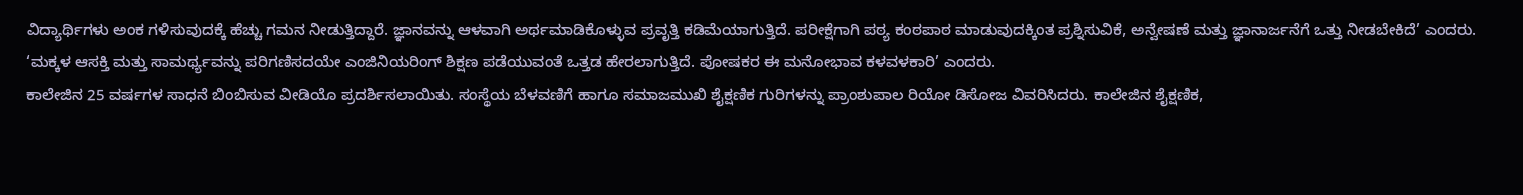ವಿದ್ಯಾರ್ಥಿಗಳು ಅಂಕ ಗಳಿಸುವುದಕ್ಕೆ ಹೆಚ್ಚು ಗಮನ ನೀಡುತ್ತಿದ್ದಾರೆ. ಜ್ಞಾನವನ್ನು ಆಳವಾಗಿ ಅರ್ಥಮಾಡಿಕೊಳ್ಳುವ ಪ್ರವೃತ್ತಿ ಕಡಿಮೆಯಾಗುತ್ತಿದೆ. ಪರೀಕ್ಷೆಗಾಗಿ ಪಠ್ಯ ಕಂಠಪಾಠ ಮಾಡುವುದಕ್ಕಿಂತ ಪ್ರಶ್ನಿಸುವಿಕೆ, ಅನ್ವೇಷಣೆ ಮತ್ತು ಜ್ಞಾನಾರ್ಜನೆಗೆ ಒತ್ತು ನೀಡಬೇಕಿದೆ’ ಎಂದರು.
‘ಮಕ್ಕಳ ಆಸಕ್ತಿ ಮತ್ತು ಸಾಮರ್ಥ್ಯವನ್ನು ಪರಿಗಣಿಸದಯೇ ಎಂಜಿನಿಯರಿಂಗ್ ಶಿಕ್ಷಣ ಪಡೆಯುವಂತೆ ಒತ್ತಡ ಹೇರಲಾಗುತ್ತಿದೆ. ಪೋಷಕರ ಈ ಮನೋಭಾವ ಕಳವಳಕಾರಿ’ ಎಂದರು.
ಕಾಲೇಜಿನ 25 ವರ್ಷಗಳ ಸಾಧನೆ ಬಿಂಬಿಸುವ ವೀಡಿಯೊ ಪ್ರದರ್ಶಿಸಲಾಯಿತು. ಸಂಸ್ಥೆಯ ಬೆಳವಣಿಗೆ ಹಾಗೂ ಸಮಾಜಮುಖಿ ಶೈಕ್ಷಣಿಕ ಗುರಿಗಳನ್ನು ಪ್ರಾಂಶುಪಾಲ ರಿಯೋ ಡಿಸೋಜ ವಿವರಿಸಿದರು. ಕಾಲೇಜಿನ ಶೈಕ್ಷಣಿಕ,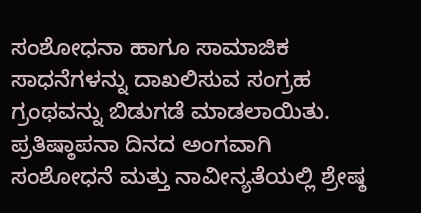ಸಂಶೋಧನಾ ಹಾಗೂ ಸಾಮಾಜಿಕ ಸಾಧನೆಗಳನ್ನು ದಾಖಲಿಸುವ ಸಂಗ್ರಹ ಗ್ರಂಥವನ್ನು ಬಿಡುಗಡೆ ಮಾಡಲಾಯಿತು. ಪ್ರತಿಷ್ಠಾಪನಾ ದಿನದ ಅಂಗವಾಗಿ ಸಂಶೋಧನೆ ಮತ್ತು ನಾವೀನ್ಯತೆಯಲ್ಲಿ ಶ್ರೇಷ್ಠ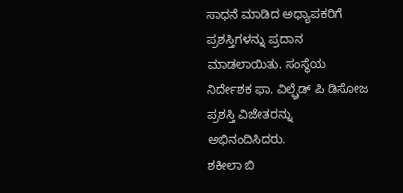ಸಾಧನೆ ಮಾಡಿದ ಅಧ್ಯಾಪಕರಿಗೆ ಪ್ರಶಸ್ತಿಗಳನ್ನು ಪ್ರದಾನ ಮಾಡಲಾಯಿತು. ಸಂಸ್ಥೆಯ ನಿರ್ದೇಶಕ ಫಾ. ವಿಲ್ಫ್ರೆಡ್ ಪಿ ಡಿಸೋಜ ಪ್ರಶಸ್ತಿ ವಿಜೇತರನ್ನು ಅಭಿನಂದಿಸಿದರು.
ಶಕೀಲಾ ಬಿ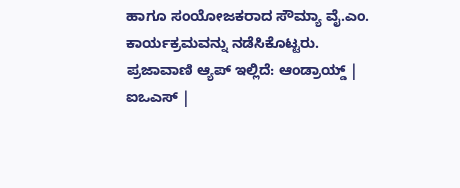ಹಾಗೂ ಸಂಯೋಜಕರಾದ ಸೌಮ್ಯಾ ವೈ.ಎಂ. ಕಾರ್ಯಕ್ರಮವನ್ನು ನಡೆಸಿಕೊಟ್ಟರು.
ಪ್ರಜಾವಾಣಿ ಆ್ಯಪ್ ಇಲ್ಲಿದೆ: ಆಂಡ್ರಾಯ್ಡ್ | ಐಒಎಸ್ |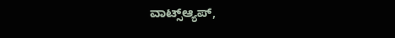ವಾಟ್ಸ್ಆ್ಯಪ್,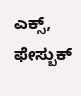ಎಕ್ಸ್, ಫೇಸ್ಬುಕ್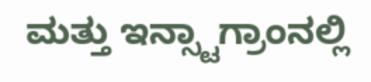ಮತ್ತು ಇನ್ಸ್ಟಾಗ್ರಾಂನಲ್ಲಿ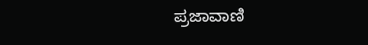ಪ್ರಜಾವಾಣಿ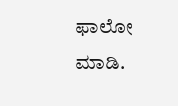ಫಾಲೋ ಮಾಡಿ.